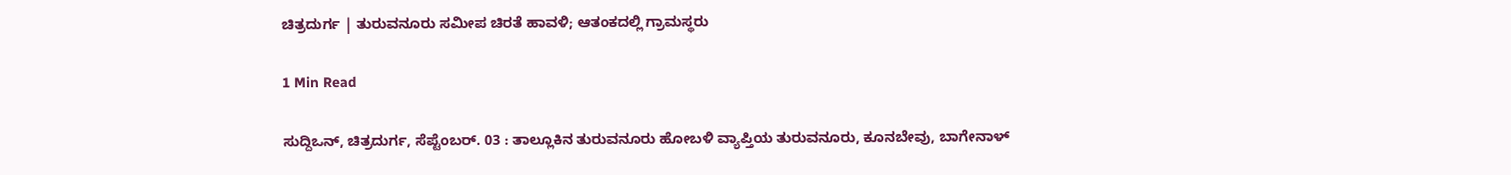ಚಿತ್ರದುರ್ಗ | ತುರುವನೂರು ಸಮೀಪ ಚಿರತೆ ಹಾವಳಿ; ಆತಂಕದಲ್ಲಿ ಗ್ರಾಮಸ್ಥರು

1 Min Read

ಸುದ್ದಿಒನ್, ಚಿತ್ರದುರ್ಗ, ಸೆಪ್ಟೆಂಬರ್. 03 : ತಾಲ್ಲೂಕಿನ ತುರುವನೂರು ಹೋಬಳಿ ವ್ಯಾಪ್ತಿಯ ತುರುವನೂರು, ಕೂನಬೇವು, ಬಾಗೇನಾಳ್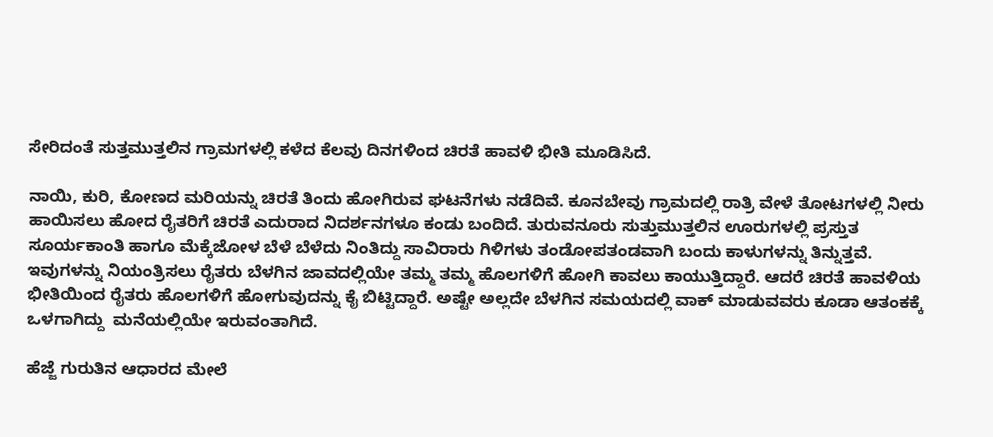ಸೇರಿದಂತೆ ಸುತ್ತಮುತ್ತಲಿನ ಗ್ರಾಮಗಳಲ್ಲಿ ಕಳೆದ ಕೆಲವು ದಿನಗಳಿಂದ ಚಿರತೆ ಹಾವಳಿ ಭೀತಿ ಮೂಡಿಸಿದೆ.

ನಾಯಿ, ಕುರಿ, ಕೋಣದ ಮರಿಯನ್ನು ಚಿರತೆ ತಿಂದು ಹೋಗಿರುವ ಘಟನೆಗಳು ನಡೆದಿವೆ. ಕೂನಬೇವು ಗ್ರಾಮದಲ್ಲಿ ರಾತ್ರಿ ವೇಳೆ ತೋಟಗಳಲ್ಲಿ ನೀರು ಹಾಯಿಸಲು ಹೋದ ರೈತರಿಗೆ ಚಿರತೆ ಎದುರಾದ ನಿದರ್ಶನಗಳೂ ಕಂಡು ಬಂದಿದೆ. ತುರುವನೂರು ಸುತ್ತುಮುತ್ತಲಿನ ಊರುಗಳಲ್ಲಿ ಪ್ರಸ್ತುತ ಸೂರ್ಯಕಾಂತಿ ಹಾಗೂ ಮೆಕ್ಕೆಜೋಳ ಬೆಳೆ ಬೆಳೆದು ನಿಂತಿದ್ದು ಸಾವಿರಾರು ಗಿಳಿಗಳು ತಂಡೋಪತಂಡವಾಗಿ ಬಂದು ಕಾಳುಗಳನ್ನು ತಿನ್ನುತ್ತವೆ. ಇವುಗಳನ್ನು ನಿಯಂತ್ರಿಸಲು ರೈತರು ಬೆಳಗಿನ ಜಾವದಲ್ಲಿಯೇ ತಮ್ಮ ತಮ್ಮ ಹೊಲಗಳಿಗೆ ಹೋಗಿ ಕಾವಲು ಕಾಯುತ್ತಿದ್ದಾರೆ. ಆದರೆ ಚಿರತೆ ಹಾವಳಿಯ ಭೀತಿಯಿಂದ ರೈತರು ಹೊಲಗಳಿಗೆ ಹೋಗುವುದನ್ನು ಕೈ ಬಿಟ್ಟಿದ್ದಾರೆ. ಅಷ್ಟೇ ಅಲ್ಲದೇ ಬೆಳಗಿನ ಸಮಯದಲ್ಲಿ ವಾಕ್ ಮಾಡುವವರು ಕೂಡಾ ಆತಂಕಕ್ಕೆ ಒಳಗಾಗಿದ್ದು  ಮನೆಯಲ್ಲಿಯೇ ಇರುವಂತಾಗಿದೆ.

ಹೆಜ್ಜೆ ಗುರುತಿನ ಆಧಾರದ ಮೇಲೆ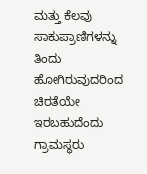ಮತ್ತು ಕೆಲವು ಸಾಕುಪ್ರಾಣಿಗಳನ್ನು ತಿಂದು ಹೋಗಿರುವುದರಿಂದ ಚಿರತೆಯೇ ಇರಬಹುದೆಂದು ಗ್ರಾಮಸ್ಥರು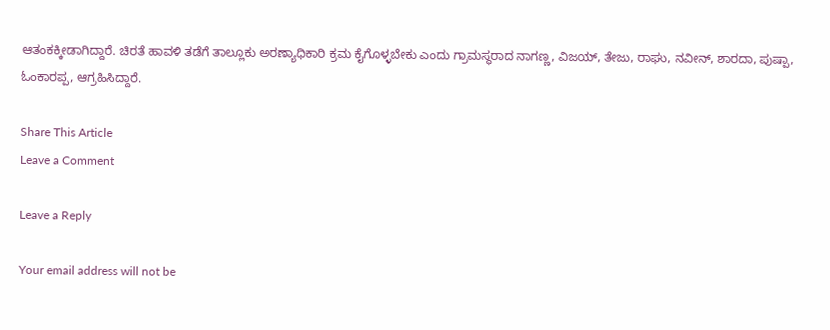ಆತಂಕಕ್ಕೀಡಾಗಿದ್ದಾರೆ. ಚಿರತೆ ಹಾವಳಿ ತಡೆಗೆ ತಾಲ್ಲೂಕು ಅರಣ್ಯಾಧಿಕಾರಿ ಕ್ರಮ ಕೈಗೊಳ್ಳಬೇಕು ಎಂದು ಗ್ರಾಮಸ್ಥರಾದ ನಾಗಣ್ಣ, ವಿಜಯ್, ತೇಜು, ರಾಘು, ನವೀನ್, ಶಾರದಾ, ಪುಷ್ಪಾ, ಓಂಕಾರಪ್ಪ, ಆಗ್ರಹಿಸಿದ್ದಾರೆ.

Share This Article
Leave a Comment

Leave a Reply

Your email address will not be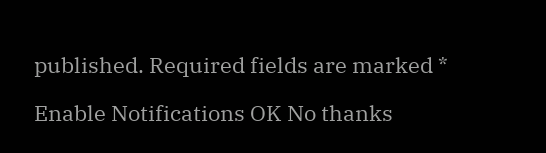published. Required fields are marked *

Enable Notifications OK No thanks